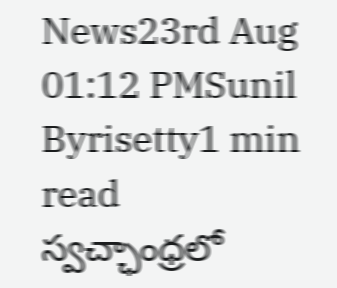News23rd Aug 01:12 PMSunil Byrisetty1 min read
స్వచ్ఛాంధ్రలో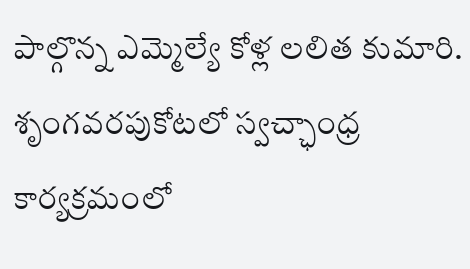పాల్గొన్న ఎమ్మెల్యే కోళ్ల లలిత కుమారి.
శృంగవరపుకోటలో స్వచ్ఛాంధ్ర కార్యక్రమంలో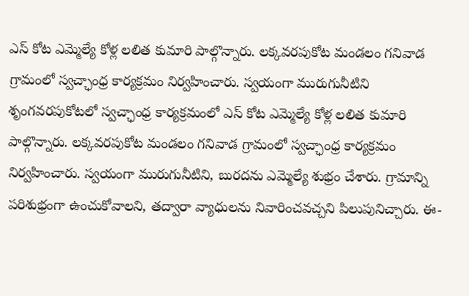ఎస్ కోట ఎమ్మెల్యే కోళ్ల లలిత కుమారి పాల్గొన్నారు. లక్కవరపుకోట మండలం గనివాడ గ్రామంలో స్వచ్ఛాంధ్ర కార్యక్రమం నిర్వహించారు. స్వయంగా మురుగునీటిని
శృంగవరపుకోటలో స్వచ్ఛాంధ్ర కార్యక్రమంలో ఎస్ కోట ఎమ్మెల్యే కోళ్ల లలిత కుమారి పాల్గొన్నారు. లక్కవరపుకోట మండలం గనివాడ గ్రామంలో స్వచ్ఛాంధ్ర కార్యక్రమం నిర్వహించారు. స్వయంగా మురుగునీటిని, బురదను ఎమ్మెల్యే శుభ్రం చేశారు. గ్రామాన్ని పరిశుభ్రంగా ఉంచుకోవాలని, తద్వారా వ్యాధులను నివారించవచ్చని పిలుపునిచ్చారు. ఈ-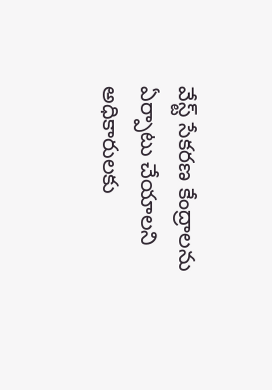వేస్ట్ సేకరణ కేంద్రాలను ఏర్పాటు చేయాలని అధికారులకు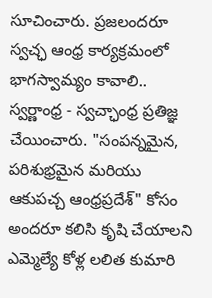సూచించారు. ప్రజలందరూ స్వచ్ఛ ఆంధ్ర కార్యక్రమంలో భాగస్వామ్యం కావాలి.. స్వర్ణాంధ్ర - స్వచ్ఛాంధ్ర ప్రతిజ్ఞ చేయించారు. "సంపన్నమైన, పరిశుభ్రమైన మరియు ఆకుపచ్చ ఆంధ్రప్రదేశ్" కోసం అందరూ కలిసి కృషి చేయాలని ఎమ్మెల్యే కోళ్ల లలిత కుమారి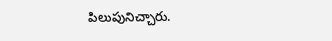పిలుపునిచ్చారు.